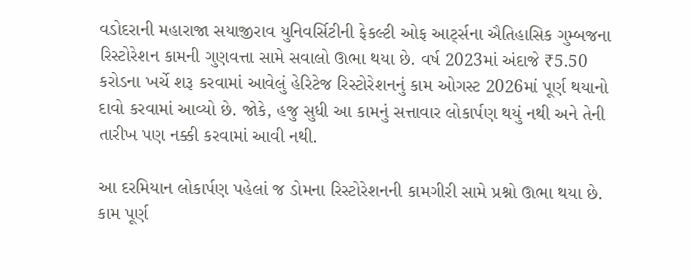વડોદરાની મહારાજા સયાજીરાવ યુનિવર્સિટીની ફેકલ્ટી ઓફ આર્ટ્સના ઐતિહાસિક ગુમ્બજના રિસ્ટોરેશન કામની ગુણવત્તા સામે સવાલો ઊભા થયા છે. વર્ષ 2023માં અંદાજે ₹5.50 કરોડના ખર્ચે શરૂ કરવામાં આવેલું હેરિટેજ રિસ્ટોરેશનનું કામ ઓગસ્ટ 2026માં પૂર્ણ થયાનો દાવો કરવામાં આવ્યો છે. જોકે, હજુ સુધી આ કામનું સત્તાવાર લોકાર્પણ થયું નથી અને તેની તારીખ પણ નક્કી કરવામાં આવી નથી.

આ દરમિયાન લોકાર્પણ પહેલાં જ ડોમના રિસ્ટોરેશનની કામગીરી સામે પ્રશ્નો ઊભા થયા છે. કામ પૂર્ણ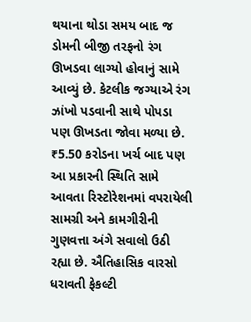થયાના થોડા સમય બાદ જ ડોમની બીજી તરફનો રંગ ઊખડવા લાગ્યો હોવાનું સામે આવ્યું છે. કેટલીક જગ્યાએ રંગ ઝાંખો પડવાની સાથે પોપડા પણ ઊખડતા જોવા મળ્યા છે.
₹5.50 કરોડના ખર્ચ બાદ પણ આ પ્રકારની સ્થિતિ સામે આવતા રિસ્ટોરેશનમાં વપરાયેલી સામગ્રી અને કામગીરીની ગુણવત્તા અંગે સવાલો ઉઠી રહ્યા છે. ઐતિહાસિક વારસો ધરાવતી ફેકલ્ટી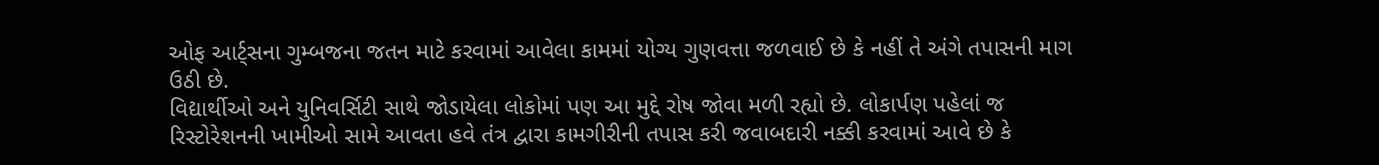ઓફ આર્ટ્સના ગુમ્બજના જતન માટે કરવામાં આવેલા કામમાં યોગ્ય ગુણવત્તા જળવાઈ છે કે નહીં તે અંગે તપાસની માગ ઉઠી છે.
વિદ્યાર્થીઓ અને યુનિવર્સિટી સાથે જોડાયેલા લોકોમાં પણ આ મુદ્દે રોષ જોવા મળી રહ્યો છે. લોકાર્પણ પહેલાં જ રિસ્ટોરેશનની ખામીઓ સામે આવતા હવે તંત્ર દ્વારા કામગીરીની તપાસ કરી જવાબદારી નક્કી કરવામાં આવે છે કે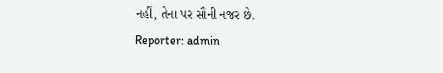નહીં, તેના પર સૌની નજર છે.
Reporter: admin